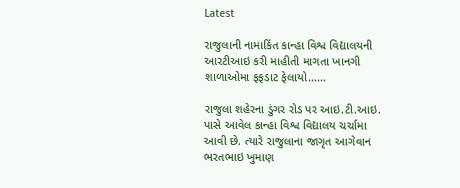Latest

રાજુલાની નામાકિંત કાન્હા વિશ્વ વિદ્યાલયની આરટીઆઇ કરી માહીતી માગતા ખાનગી શાળાઓમા ફફડાટ ફેલાયો……

રાજુલા શહેરના ડુંગર રોડ પર આઇ.ટી.આઇ. પાસે આવેલ કાન્હા વિશ્વ વિદ્યાલય ચર્ચામા આવી છે. ત્યારે રાજુલાના જાગૃત આગેવાન ભરતભાઇ ખુમાણ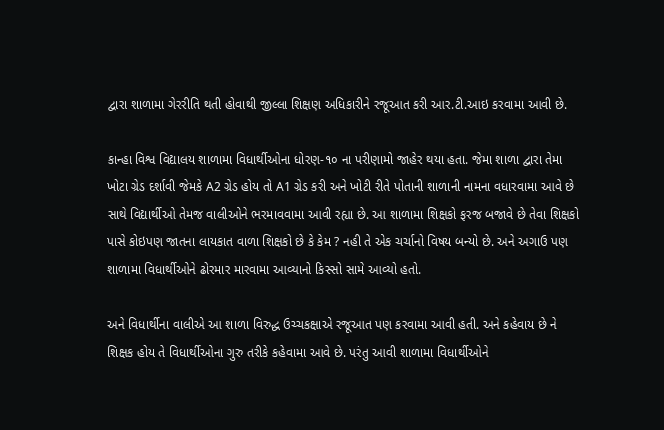દ્વારા શાળામા ગેરરીતિ થતી હોવાથી જીલ્લા શિક્ષણ અધિકારીને રજૂઆત કરી આર.ટી.આઇ કરવામા આવી છે.

કાન્હા વિશ્વ વિદ્યાલય શાળામા વિધાર્થીઓના ધોરણ-૧૦ ના પરીણામો જાહેર થયા હતા. જેમા શાળા દ્વારા તેમા ખોટા ગ્રેડ દર્શાવી જેમકે A2 ગ્રેડ હોય તો A1 ગ્રેડ કરી અને ખોટી રીતે પોતાની શાળાની નામના વધારવામા આવે છે સાથે વિદ્યાર્થીઓ તેમજ વાલીઓને ભરમાવવામા આવી રહ્યા છે. આ શાળામા શિક્ષકો ફરજ બજાવે છે તેવા શિક્ષકો પાસે કોઇપણ જાતના લાયકાત વાળા શિક્ષકો છે કે કેમ ? નહી તે એક ચર્ચાનો વિષય બન્યો છે. અને અગાઉ પણ શાળામા વિધાર્થીઓને ઢોરમાર મારવામા આવ્યાનો કિસ્સો સામે આવ્યો હતો.

અને વિધાર્થીના વાલીએ આ શાળા વિરુદ્ધ ઉચ્ચકક્ષાએ રજૂઆત પણ કરવામા આવી હતી. અને કહેવાય છે ને શિક્ષક હોય તે વિધાર્થીઓના ગુરુ તરીકે કહેવામા આવે છે. પરંતુ આવી શાળામા વિધાર્થીઓને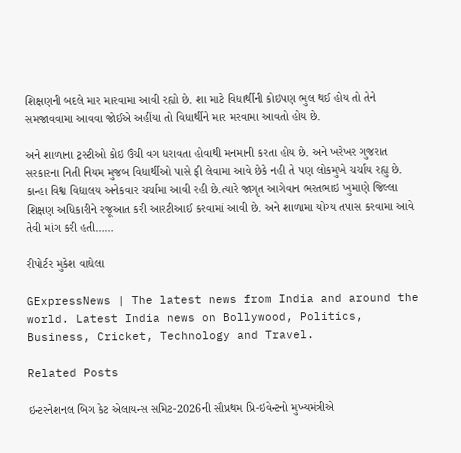શિક્ષણની બદલે માર મારવામા આવી રહ્યો છે. શા માટે વિધાર્થીની કોઇપણ ભુલ થઈ હોય તો તેને સમજાવવામા આવવા જોઈએ અહીંયા તો વિધાર્થીને માર મરવામા આવતો હોય છે.

અને શાળાના ટ્રસ્ટીઓ કોઇ ઉંચી વગ ધરાવતા હોવાથી મનમાની કરતા હોય છે. અને ખરેખર ગુજરાત સરકારના નિતી નિયમ મુજબ વિધાર્થીઓ પાસે ફી લેવામા આવે છેકે નહી તે પણ લોકમુખે ચર્ચાય રહ્યુ છે. કાન્હા વિશ્વ વિદ્યાલય અનેકવાર ચર્ચામા આવી રહી છે.ત્યારે જાગૃત આગેવાન ભરતભાઇ ખુમાણે જિલ્લા શિક્ષણ અધિકારીને રજૂઆત કરી આરટીઆઈ કરવામાં આવી છે. અને શાળામા યોગ્ય તપાસ કરવામા આવે તેવી માંગ કરી હતી……

રીપોર્ટર મુકેશ વાઘેલા

GExpressNews | The latest news from India and around the world. Latest India news on Bollywood, Politics, Business, Cricket, Technology and Travel.

Related Posts

ઇન્ટરનેશનલ બિગ કેટ એલાયન્સ સમિટ-2026ની સૌપ્રથમ પ્રિ-ઇવેન્ટનો મુખ્યમંત્રીએ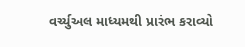વર્ચ્યુઅલ માધ્યમથી પ્રારંભ કરાવ્યો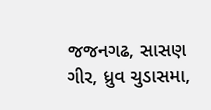જજનગઢ, સાસણ ગીર, ધ્રુવ ચુડાસમા,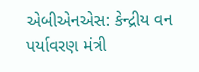એબીએનએસ: કેન્દ્રીય વન પર્યાવરણ મંત્રી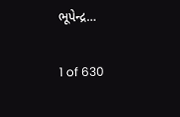ભૂપેન્દ્ર…

1 of 630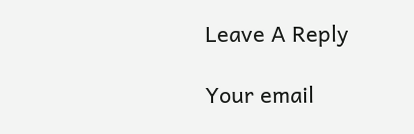Leave A Reply

Your email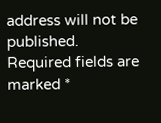address will not be published. Required fields are marked *